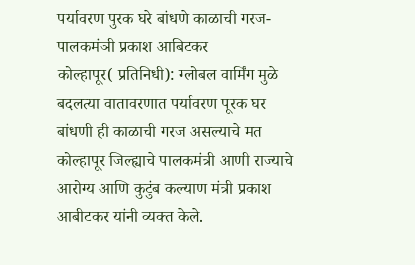पर्यावरण पुरक घरे बांधणे काळाची गरज- पालकमंञी प्रकाश आबिटकर
कोल्हापूर( प्रतिनिधी): ग्लोबल वार्मिंग मुळे बदलत्या वातावरणात पर्यावरण पूरक घर बांधणी ही काळाची गरज असल्याचे मत कोल्हापूर जिल्ह्याचे पालकमंत्री आणी राज्याचे आरोग्य आणि कुटुंब कल्याण मंत्री प्रकाश आबीटकर यांनी व्यक्त केले.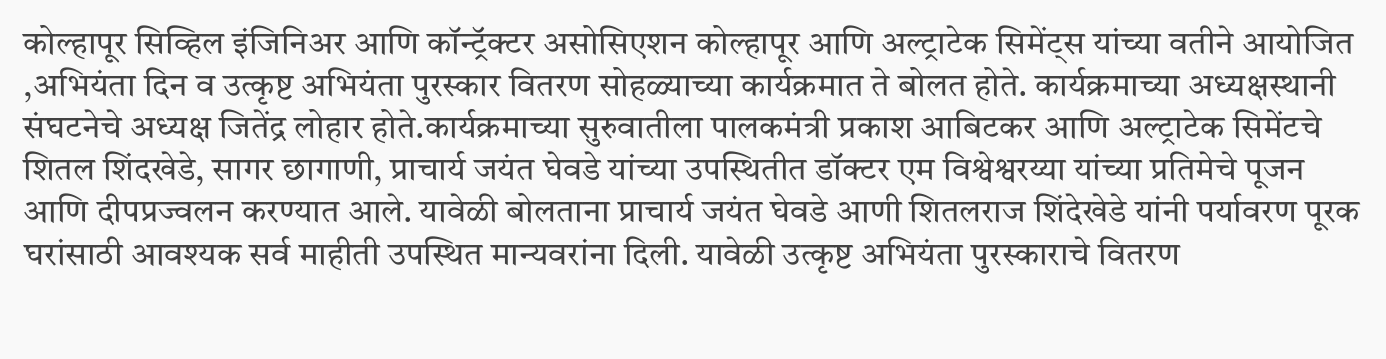कोल्हापूर सिव्हिल इंजिनिअर आणि कॉन्ट्रॅक्टर असोसिएशन कोल्हापूर आणि अल्ट्राटेक सिमेंट्स यांच्या वतीने आयोजित ,अभियंता दिन व उत्कृष्ट अभियंता पुरस्कार वितरण सोहळ्याच्या कार्यक्रमात ते बोलत होते. कार्यक्रमाच्या अध्यक्षस्थानी संघटनेचे अध्यक्ष जितेंद्र लोहार होते.कार्यक्रमाच्या सुरुवातीला पालकमंत्री प्रकाश आबिटकर आणि अल्ट्राटेक सिमेंटचे शितल शिंदखेडे, सागर छागाणी, प्राचार्य जयंत घेवडे यांच्या उपस्थितीत डॉक्टर एम विश्वेश्वरय्या यांच्या प्रतिमेचे पूजन आणि दीपप्रज्वलन करण्यात आले. यावेळी बोलताना प्राचार्य जयंत घेवडे आणी शितलराज शिंदेखेडे यांनी पर्यावरण पूरक घरांसाठी आवश्यक सर्व माहीती उपस्थित मान्यवरांना दिली. यावेळी उत्कृष्ट अभियंता पुरस्काराचे वितरण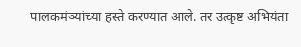पालकमंञ्यांच्या हस्ते करण्यात आले. तर उत्कृष्ट अभियंता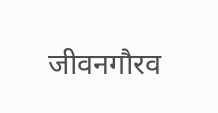जीवनगौरव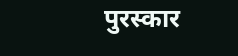पुरस्कार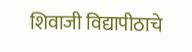शिवाजी विद्यापीठाचे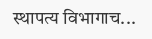स्थापत्य विभागाच...